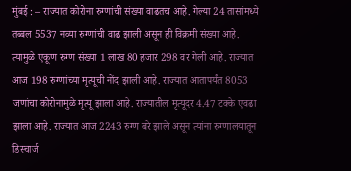मुंबई : – राज्यात कोरोना रुग्णांची संख्या वाढतच आहे. गेल्या 24 तासांमध्ये तब्बल 5537 नव्या रुग्णांची वाढ झाली असून ही विक्रमी संख्या आहे. त्यामुळे एकूण रुग्ण संख्या 1 लाख 80 हजार 298 वर गेली आहे. राज्यात आज 198 रुग्णांच्या मृत्यूची नोंद झाली आहे. राज्यात आतापर्यंत 8053 जणांचा कोरोनामुळे मृत्यू झाला आहे. राज्यातील मृत्यूदर 4.47 टक्के एवढा झाला आहे. राज्यात आज 2243 रुग्ण बरे झाले असून त्यांना रुग्णालयातून डिस्चार्ज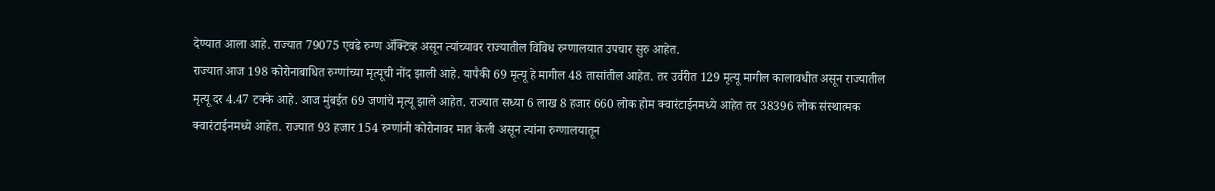देण्यात आला आहे. राज्यात 79075 एवढे रुग्ण ॲक्टिव्ह असून त्यांच्यावर राज्यातील विविध रुग्णालयात उपचार सुरु आहेत.
राज्यात आज 198 कोरोनाबाधित रुग्णांच्या मृत्यूची नोंद झाली आहे. यापैकी 69 मृत्यू हे मागील 48 तासांतील आहेत. तर उर्वरीत 129 मृत्यू मागील कालावधीत असून राज्यातील मृत्यू दर 4.47 टक्के आहे. आज मुंबईत 69 जणांचे मृत्यू झाले आहेत. राज्यात सध्या 6 लाख 8 हजार 660 लोक होम क्वारंटाईनमध्ये आहेत तर 38396 लोक संस्थात्मक क्वारंटाईनमध्ये आहेत. राज्यात 93 हजार 154 रुग्णांनी कोरोनावर मात केली असून त्यांना रुग्णालयातून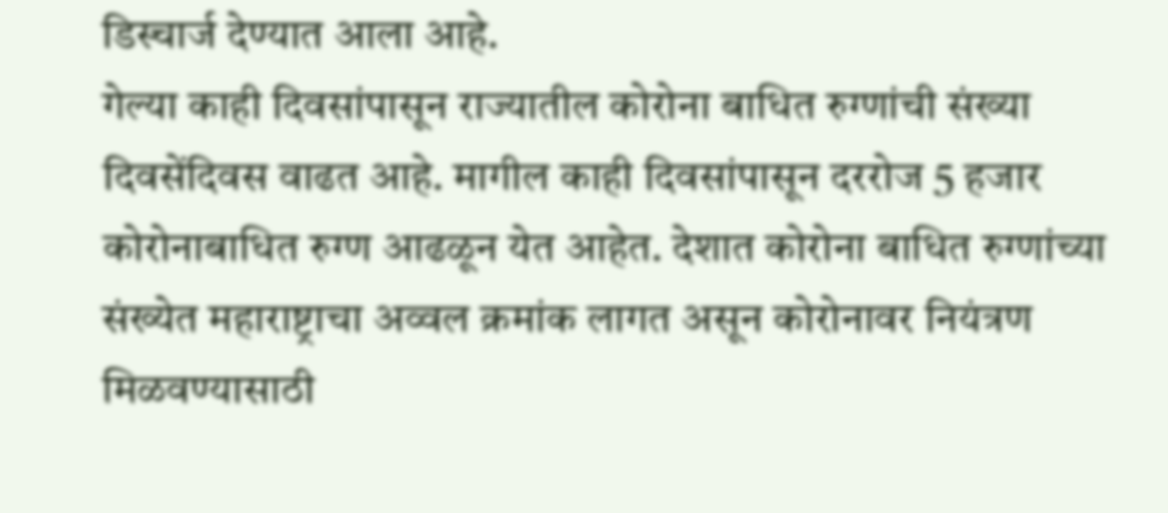डिस्चार्ज देण्यात आला आहे.
गेल्या काही दिवसांपासून राज्यातील कोरोना बाधित रुग्णांची संख्या दिवसेंदिवस वाढत आहे. मागील काही दिवसांपासून दररोज 5 हजार कोरोनाबाधित रुग्ण आढळून येत आहेत. देशात कोरोना बाधित रुग्णांच्या संख्येत महाराष्ट्राचा अव्वल क्रमांक लागत असून कोरोनावर नियंत्रण मिळवण्यासाठी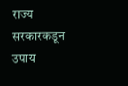राज्य सरकारकडून उपाय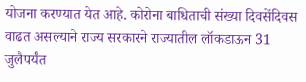योजना करण्यात येत आहे. कोरोना बाधिताची संख्या दिवसेंदिवस वाढत असल्याने राज्य सरकारने राज्यातील लॉकडाऊन 31 जुलैपर्यंत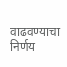वाढवण्याचा निर्णय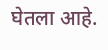घेतला आहे.